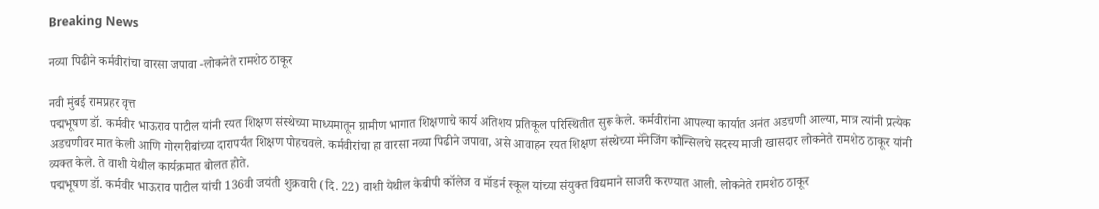Breaking News

नव्या पिढीने कर्मवीरांचा वारसा जपावा -लोकनेते रामशेठ ठाकूर

नवी मुंबई रामप्रहर वृत्त
पद्मभूषण डॉ. कर्मवीर भाऊराव पाटील यांनी रयत शिक्षण संस्थेच्या माध्यमातून ग्रामीण भागात शिक्षणाचे कार्य अतिशय प्रतिकूल परिस्थितीत सुरू केले. कर्मवीरांना आपल्या कार्यात अनंत अडचणी आल्या, मात्र त्यांनी प्रत्येक अडचणीवर मात केली आणि गोरगरीबांच्या दारापर्यंत शिक्षण पोहचवले. कर्मवीरांचा हा वारसा नव्या पिढीने जपावा, असे आवाहन रयत शिक्षण संस्थेच्या मॅनेजिंग कौन्सिलचे सदस्य माजी खासदार लोकनेते रामशेठ ठाकूर यांनी व्यक्त केले. ते वाशी येथील कार्यक्रमात बोलत होते.
पद्मभूषण डॉ. कर्मवीर भाऊराव पाटील यांची 136वी जयंती शुक्रवारी (दि. 22) वाशी येथील केबीपी कॉलेज व मॉडर्न स्कूल यांच्या संयुक्त विद्यमाने साजरी करण्यात आली. लोकनेते रामशेठ ठाकूर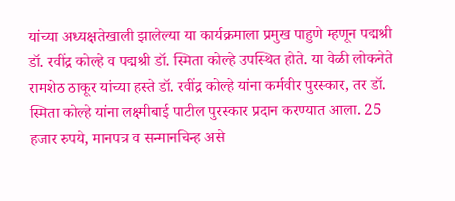यांच्या अध्यक्षतेखाली झालेल्या या कार्यक्रमाला प्रमुख पाहुणे म्हणून पद्मश्री डॉ. रवींद्र कोल्हे व पद्मश्री डॉ. स्मिता कोल्हे उपस्थित होते. या वेळी लोकनेते रामशेठ ठाकूर यांच्या हस्ते डॉ. रवींद्र कोल्हे यांना कर्मवीर पुरस्कार, तर डॉ. स्मिता कोल्हे यांना लक्ष्मीबाई पाटील पुरस्कार प्रदान करण्यात आला. 25 हजार रुपये, मानपत्र व सन्मानचिन्ह असे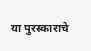या पुरस्काराचे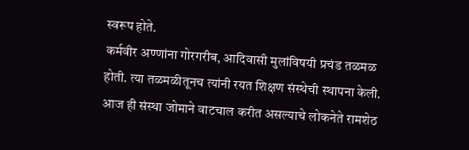स्वरूप होते.
कर्मवीर अण्णांना गोरगरीब, आदिवासी मुलांविषयी प्रचंड तळमळ होती. त्या तळमळीतूनच त्यांनी रयत शिक्षण संस्थेची स्थापना केली. आज ही संस्था जोमाने वाटचाल करीत असल्याचे लोकनेते रामशेठ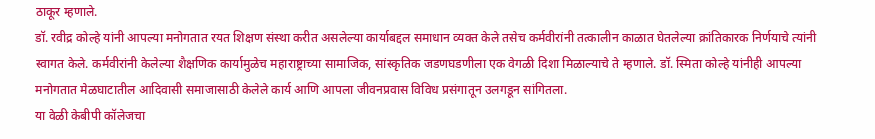ठाकूर म्हणाले.
डॉ. रवीद्र कोल्हे यांनी आपल्या मनोगतात रयत शिक्षण संस्था करीत असलेल्या कार्याबद्दल समाधान व्यक्त केले तसेच कर्मवीरांनी तत्कालीन काळात घेतलेल्या क्रांतिकारक निर्णयाचे त्यांनी स्वागत केले. कर्मवीरांनी केलेल्या शैक्षणिक कार्यामुळेच महाराष्ट्राच्या सामाजिक, सांस्कृतिक जडणघडणीला एक वेगळी दिशा मिळाल्याचे ते म्हणाले. डॉ. स्मिता कोल्हे यांनीही आपल्या मनोगतात मेळघाटातील आदिवासी समाजासाठी केलेले कार्य आणि आपला जीवनप्रवास विविध प्रसंगातून उलगडून सांगितला.
या वेळी केबीपी कॉलेजचा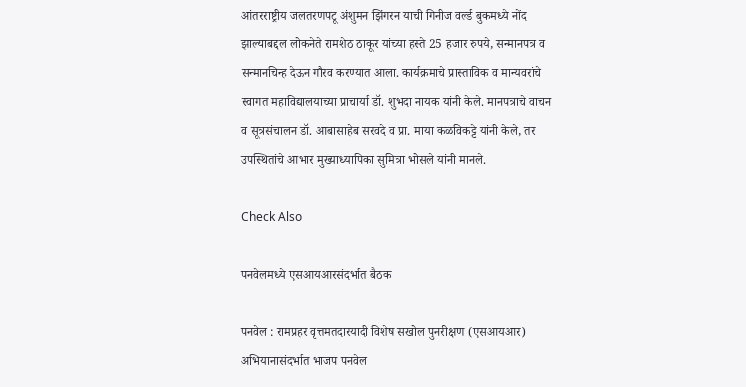आंतरराष्ट्रीय जलतरणपटू अंशुमन झिंगरन याची गिनीज वर्ल्ड बुकमध्ये नोंद झाल्याबद्दल लोकनेते रामशेठ ठाकूर यांच्या हस्ते 25 हजार रुपये, सन्मानपत्र व सन्मानचिन्ह देऊन गौरव करण्यात आला. कार्यक्रमाचे प्रास्ताविक व मान्यवरांचे स्वागत महाविद्यालयाच्या प्राचार्या डॉ. शुभदा नायक यांनी केले. मानपत्राचे वाचन व सूत्रसंचालन डॉ. आबासाहेब सरवदे व प्रा. माया कळविकट्टे यांनी केले, तर उपस्थितांचे आभार मुख्याध्यापिका सुमित्रा भोसले यांनी मानले.

Check Also

पनवेलमध्ये एसआयआरसंदर्भात बैठक

पनवेल : रामप्रहर वृत्तमतदारयादी विशेष सखोल पुनरीक्षण (एसआयआर) अभियानासंदर्भात भाजप पनवेल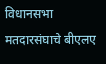विधानसभा मतदारसंघाचे बीएलए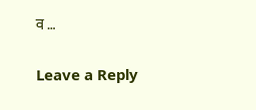व …

Leave a Reply